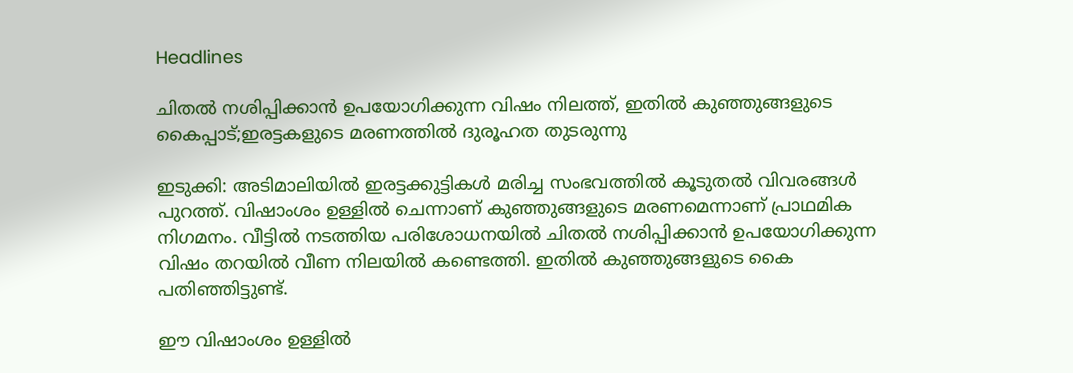Headlines

ചിതൽ നശിപ്പിക്കാൻ ഉപയോഗിക്കുന്ന വിഷം നിലത്ത്, ഇതിൽ കുഞ്ഞുങ്ങളുടെ കൈപ്പാട്;ഇരട്ടകളുടെ മരണത്തിൽ ദുരൂഹത തുടരുന്നു

ഇടുക്കി: അടിമാലിയില്‍ ഇരട്ടക്കുട്ടികള്‍ മരിച്ച സംഭവത്തില്‍ കൂടുതല്‍ വിവരങ്ങള്‍ പുറത്ത്. വിഷാംശം ഉള്ളില്‍ ചെന്നാണ് കുഞ്ഞുങ്ങളുടെ മരണമെന്നാണ് പ്രാഥമിക നിഗമനം. വീട്ടില്‍ നടത്തിയ പരിശോധനയില്‍ ചിതല്‍ നശിപ്പിക്കാന്‍ ഉപയോഗിക്കുന്ന വിഷം തറയില്‍ വീണ നിലയില്‍ കണ്ടെത്തി. ഇതില്‍ കുഞ്ഞുങ്ങളുടെ കൈ പതിഞ്ഞിട്ടുണ്ട്.

ഈ വിഷാംശം ഉള്ളില്‍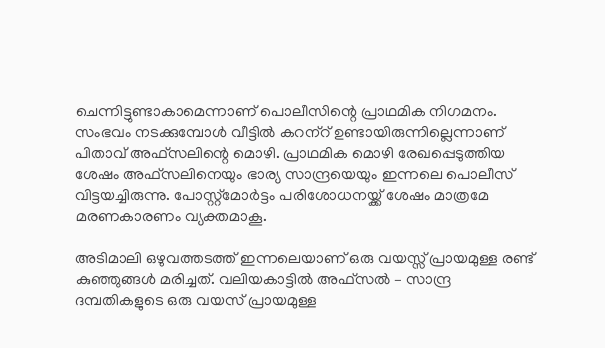ചെന്നിട്ടുണ്ടാകാമെന്നാണ് പൊലീസിന്റെ പ്രാഥമിക നിഗമനം. സംഭവം നടക്കുമ്പോള്‍ വീട്ടില്‍ കറന്‌റ് ഉണ്ടായിരുന്നില്ലെന്നാണ് പിതാവ് അഫ്‌സലിന്റെ മൊഴി. പ്രാഥമിക മൊഴി രേഖപ്പെടുത്തിയ ശേഷം അഫ്‌സലിനെയും ഭാര്യ സാന്ദ്രയെയും ഇന്നലെ പൊലീസ് വിട്ടയച്ചിരുന്നു. പോസ്റ്റ്‌മോര്‍ട്ടം പരിശോധനയ്ക്ക് ശേഷം മാത്രമേ മരണകാരണം വ്യക്തമാകൂ.

അടിമാലി ഒഴുവത്തടത്ത് ഇന്നലെയാണ് ഒരു വയസ്സ് പ്രായമുള്ള രണ്ട് കുഞ്ഞുങ്ങൾ മരിച്ചത്. വലിയകാട്ടില്‍ അഫ്‌സല്‍ – സാന്ദ്ര ദമ്പതികളുടെ ഒരു വയസ് പ്രായമുള്ള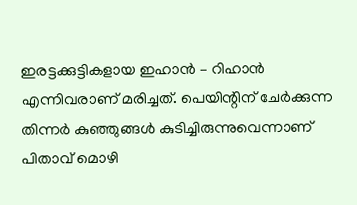ഇരട്ടക്കുട്ടികളായ ഇഹാന്‍ – റിഹാന്‍ എന്നിവരാണ് മരിച്ചത്. പെയിന്റിന് ചേര്‍ക്കുന്ന തിന്നര്‍ കുഞ്ഞുങ്ങള്‍ കുടിച്ചിരുന്നുവെന്നാണ് പിതാവ് മൊഴി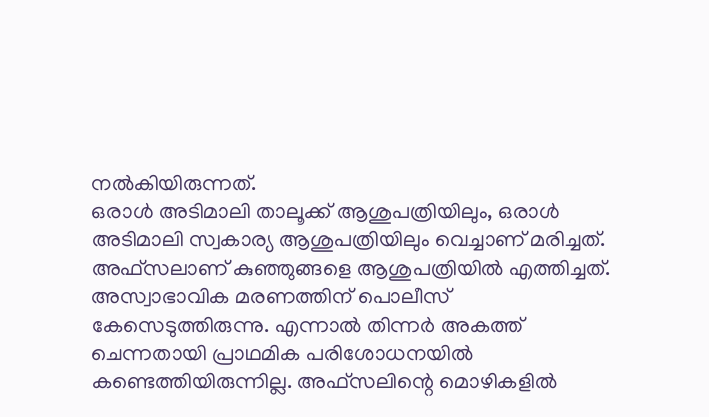നല്‍കിയിരുന്നത്.
ഒരാള്‍ അടിമാലി താലൂക്ക് ആശുപത്രിയിലും, ഒരാള്‍ അടിമാലി സ്വകാര്യ ആശുപത്രിയിലും വെച്ചാണ് മരിച്ചത്. അഫ്‌സലാണ് കുഞ്ഞുങ്ങളെ ആശുപത്രിയില്‍ എത്തിച്ചത്. അസ്വാഭാവിക മരണത്തിന് പൊലീസ് കേസെടുത്തിരുന്നു. എന്നാല്‍ തിന്നര്‍ അകത്ത് ചെന്നതായി പ്രാഥമിക പരിശോധനയില്‍ കണ്ടെത്തിയിരുന്നില്ല. അഫ്‌സലിന്റെ മൊഴികളില്‍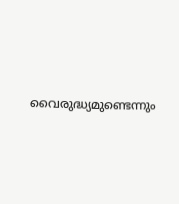വൈരുദ്ധ്യമുണ്ടെന്നും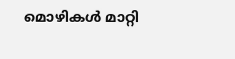മൊഴികള്‍ മാറ്റി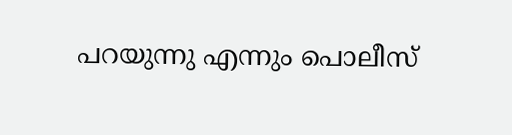പറയുന്നു എന്നും പൊലീസ്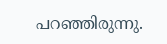പറഞ്ഞിരുന്നു.